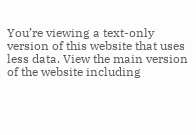You’re viewing a text-only version of this website that uses less data. View the main version of the website including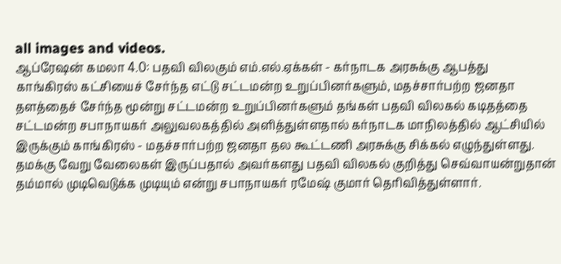all images and videos.
ஆப்ரேஷன் கமலா 4.0: பதவி விலகும் எம்.எல்.ஏக்கள் - கர்நாடக அரசுக்கு ஆபத்து
காங்கிரஸ் கட்சியைச் சேர்ந்த எட்டு சட்டமன்ற உறுப்பினர்களும், மதச்சார்பற்ற ஜனதா தளத்தைச் சேர்ந்த மூன்று சட்டமன்ற உறுப்பினர்களும் தங்கள் பதவி விலகல் கடிதத்தை சட்டமன்ற சபாநாயகர் அலுவலகத்தில் அளித்துள்ளதால் கர்நாடக மாநிலத்தில் ஆட்சியில் இருக்கும் காங்கிரஸ் - மதச்சார்பற்ற ஜனதா தல கூட்டணி அரசுக்கு சிக்கல் எழுந்துள்ளது.
தமக்கு வேறு வேலைகள் இருப்பதால் அவர்களது பதவி விலகல் குறித்து செவ்வாயன்றுதான் தம்மால் முடிவெடுக்க முடியும் என்று சபாநாயகர் ரமேஷ் குமார் தெரிவித்துள்ளார்.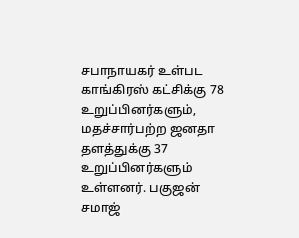சபாநாயகர் உள்பட காங்கிரஸ் கட்சிக்கு 78 உறுப்பினர்களும், மதச்சார்பற்ற ஜனதா தளத்துக்கு 37 உறுப்பினர்களும் உள்ளனர். பகுஜன் சமாஜ்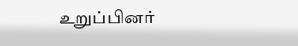உறுப்பினர்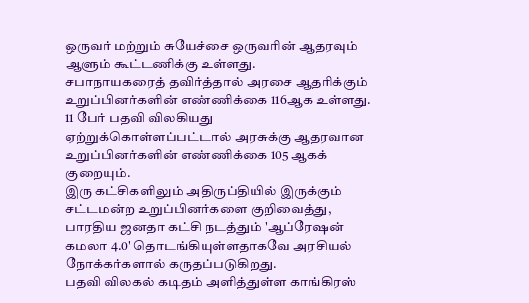ஒருவர் மற்றும் சுயேச்சை ஒருவரின் ஆதரவும் ஆளும் கூட்டணிக்கு உள்ளது.
சபாநாயகரைத் தவிர்த்தால் அரசை ஆதரிக்கும் உறுப்பினர்களின் எண்ணிக்கை 116ஆக உள்ளது. 11 பேர் பதவி விலகியது ஏற்றுக்கொள்ளப்பட்டால் அரசுக்கு ஆதரவான உறுப்பினர்களின் எண்ணிக்கை 105 ஆகக் குறையும்.
இரு கட்சிகளிலும் அதிருப்தியில் இருக்கும் சட்டமன்ற உறுப்பினர்களை குறிவைத்து, பாரதிய ஜனதா கட்சி நடத்தும் 'ஆப்ரேஷன் கமலா 4.0' தொடங்கியுள்ளதாகவே அரசியல் நோக்கர்களால் கருதப்படுகிறது.
பதவி விலகல் கடிதம் அளித்துள்ள காங்கிரஸ்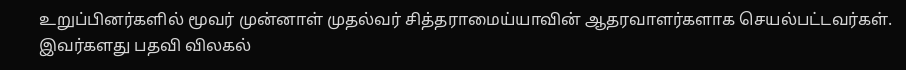உறுப்பினர்களில் மூவர் முன்னாள் முதல்வர் சித்தராமைய்யாவின் ஆதரவாளர்களாக செயல்பட்டவர்கள்.
இவர்களது பதவி விலகல்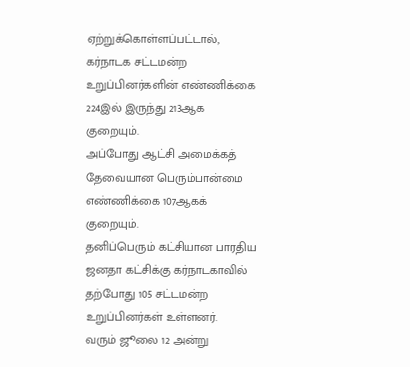ஏற்றுக்கொள்ளப்பட்டால், கர்நாடக சட்டமன்ற உறுப்பினர்களின் எண்ணிக்கை 224இல் இருந்து 213ஆக குறையும்.
அப்போது ஆட்சி அமைக்கத் தேவையான பெரும்பான்மை எண்ணிக்கை 107ஆகக் குறையும்.
தனிப்பெரும் கட்சியான பாரதிய ஜனதா கட்சிக்கு கர்நாடகாவில் தற்போது 105 சட்டமன்ற உறுப்பினர்கள் உள்ளனர்.
வரும் ஜூலை 12 அன்று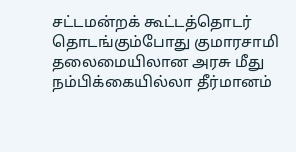சட்டமன்றக் கூட்டத்தொடர் தொடங்கும்போது குமாரசாமி தலைமையிலான அரசு மீது நம்பிக்கையில்லா தீர்மானம்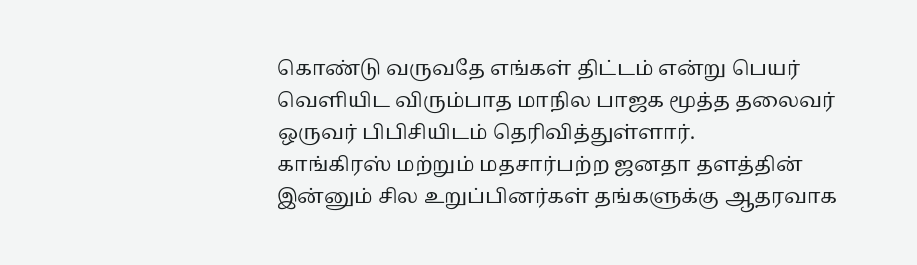கொண்டு வருவதே எங்கள் திட்டம் என்று பெயர் வெளியிட விரும்பாத மாநில பாஜக மூத்த தலைவர் ஒருவர் பிபிசியிடம் தெரிவித்துள்ளார்.
காங்கிரஸ் மற்றும் மதசார்பற்ற ஜனதா தளத்தின் இன்னும் சில உறுப்பினர்கள் தங்களுக்கு ஆதரவாக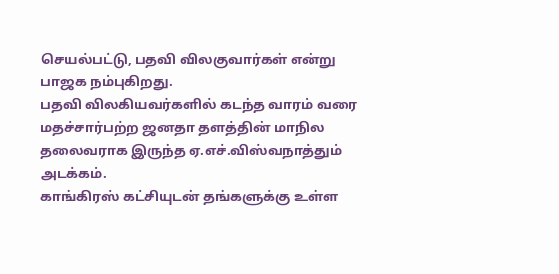செயல்பட்டு, பதவி விலகுவார்கள் என்று பாஜக நம்புகிறது.
பதவி விலகியவர்களில் கடந்த வாரம் வரை மதச்சார்பற்ற ஜனதா தளத்தின் மாநில தலைவராக இருந்த ஏ.எச்.விஸ்வநாத்தும் அடக்கம்.
காங்கிரஸ் கட்சியுடன் தங்களுக்கு உள்ள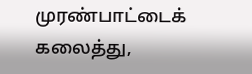முரண்பாட்டைக் கலைத்து,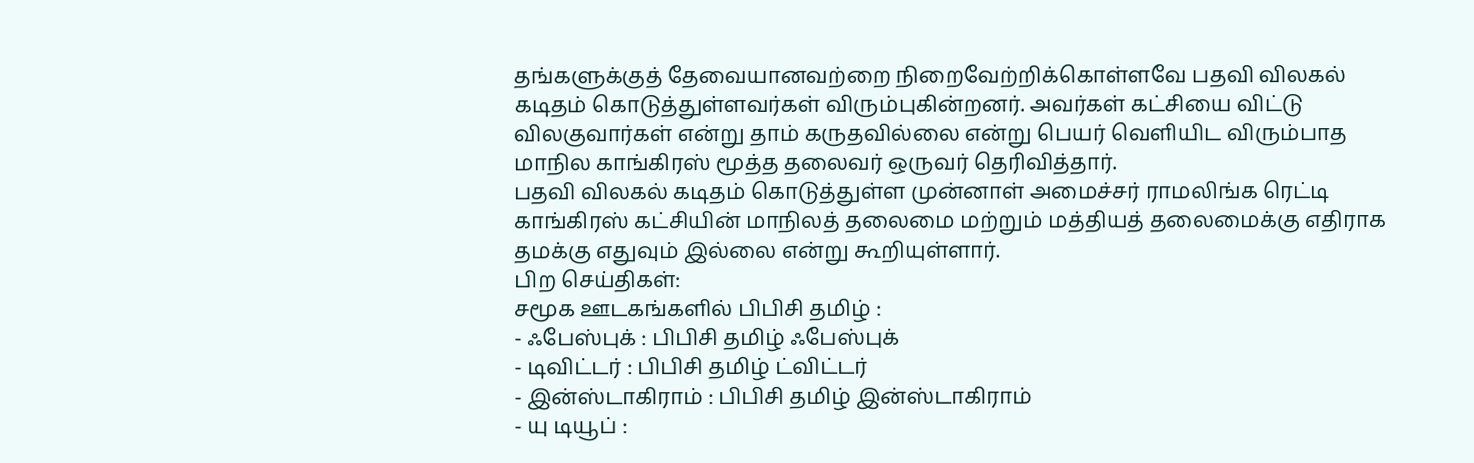தங்களுக்குத் தேவையானவற்றை நிறைவேற்றிக்கொள்ளவே பதவி விலகல் கடிதம் கொடுத்துள்ளவர்கள் விரும்புகின்றனர். அவர்கள் கட்சியை விட்டு விலகுவார்கள் என்று தாம் கருதவில்லை என்று பெயர் வெளியிட விரும்பாத மாநில காங்கிரஸ் மூத்த தலைவர் ஒருவர் தெரிவித்தார்.
பதவி விலகல் கடிதம் கொடுத்துள்ள முன்னாள் அமைச்சர் ராமலிங்க ரெட்டி காங்கிரஸ் கட்சியின் மாநிலத் தலைமை மற்றும் மத்தியத் தலைமைக்கு எதிராக தமக்கு எதுவும் இல்லை என்று கூறியுள்ளார்.
பிற செய்திகள்:
சமூக ஊடகங்களில் பிபிசி தமிழ் :
- ஃபேஸ்புக் : பிபிசி தமிழ் ஃபேஸ்புக்
- டிவிட்டர் : பிபிசி தமிழ் ட்விட்டர்
- இன்ஸ்டாகிராம் : பிபிசி தமிழ் இன்ஸ்டாகிராம்
- யு டியூப் :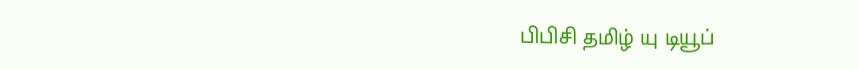பிபிசி தமிழ் யு டியூப்